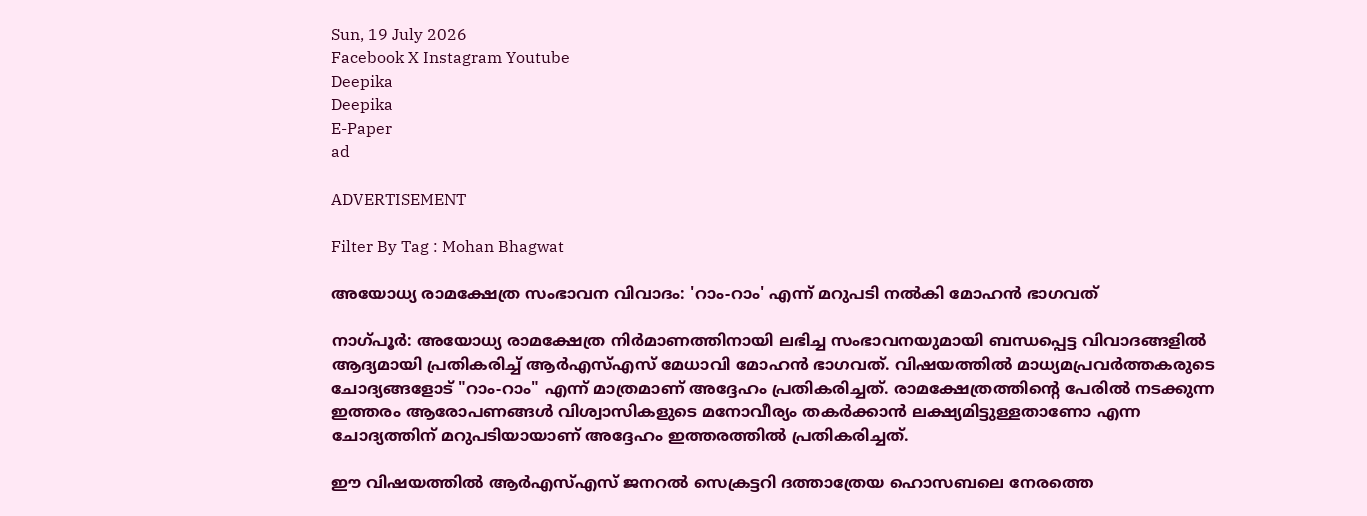Sun, 19 July 2026
Facebook X Instagram Youtube
Deepika
Deepika
E-Paper
ad

ADVERTISEMENT

Filter By Tag : Mohan Bhagwat

അയോധ്യ രാമക്ഷേത്ര സംഭാവന വിവാദം: 'റാം-റാം' എന്ന് മറുപടി നൽകി മോഹൻ ഭാഗവത്

നാഗ്പൂർ: അയോധ്യ രാമക്ഷേത്ര നിർമാണത്തിനായി ലഭിച്ച സംഭാവനയുമായി ബന്ധപ്പെട്ട വിവാദങ്ങളിൽ ആദ്യമായി പ്രതികരിച്ച് ആർഎസ്എസ് മേധാവി മോഹൻ ഭാഗവത്. വിഷയത്തിൽ മാധ്യമപ്രവർത്തകരുടെ ചോദ്യങ്ങളോട് "റാം-റാം" എന്ന് മാത്രമാണ് അദ്ദേഹം പ്രതികരിച്ചത്. രാമക്ഷേത്രത്തിന്‍റെ പേരിൽ നടക്കുന്ന ഇത്തരം ആരോപണങ്ങൾ വിശ്വാസികളുടെ മനോവീര്യം തകർക്കാൻ ലക്ഷ്യമിട്ടുള്ളതാണോ എന്ന ചോദ്യത്തിന് മറുപടിയായാണ് അദ്ദേഹം ഇത്തരത്തിൽ പ്രതികരിച്ചത്.

ഈ വിഷയത്തിൽ ആർഎസ്എസ് ജനറൽ സെക്രട്ടറി ദത്താത്രേയ ഹൊസബലെ നേരത്തെ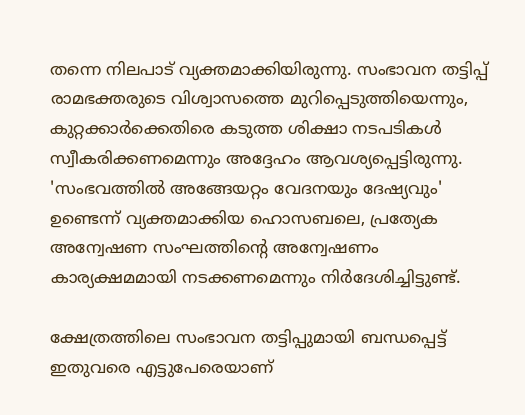തന്നെ നിലപാട് വ്യക്തമാക്കിയിരുന്നു. സംഭാവന തട്ടിപ്പ് രാമഭക്തരുടെ വിശ്വാസത്തെ മുറിപ്പെടുത്തിയെന്നും, കുറ്റക്കാർക്കെതിരെ കടുത്ത ശിക്ഷാ നടപടികൾ സ്വീകരിക്കണമെന്നും അദ്ദേഹം ആവശ്യപ്പെട്ടിരുന്നു. 'സംഭവത്തിൽ അങ്ങേയറ്റം വേദനയും ദേഷ്യവും' ഉണ്ടെന്ന് വ്യക്തമാക്കിയ ഹൊസബലെ, പ്രത്യേക അന്വേഷണ സംഘത്തിന്‍റെ അന്വേഷണം കാര്യക്ഷമമായി നടക്കണമെന്നും നിർദേശിച്ചിട്ടുണ്ട്.

ക്ഷേത്രത്തിലെ സംഭാവന തട്ടിപ്പുമായി ബന്ധപ്പെട്ട് ഇതുവരെ എട്ടുപേരെയാണ്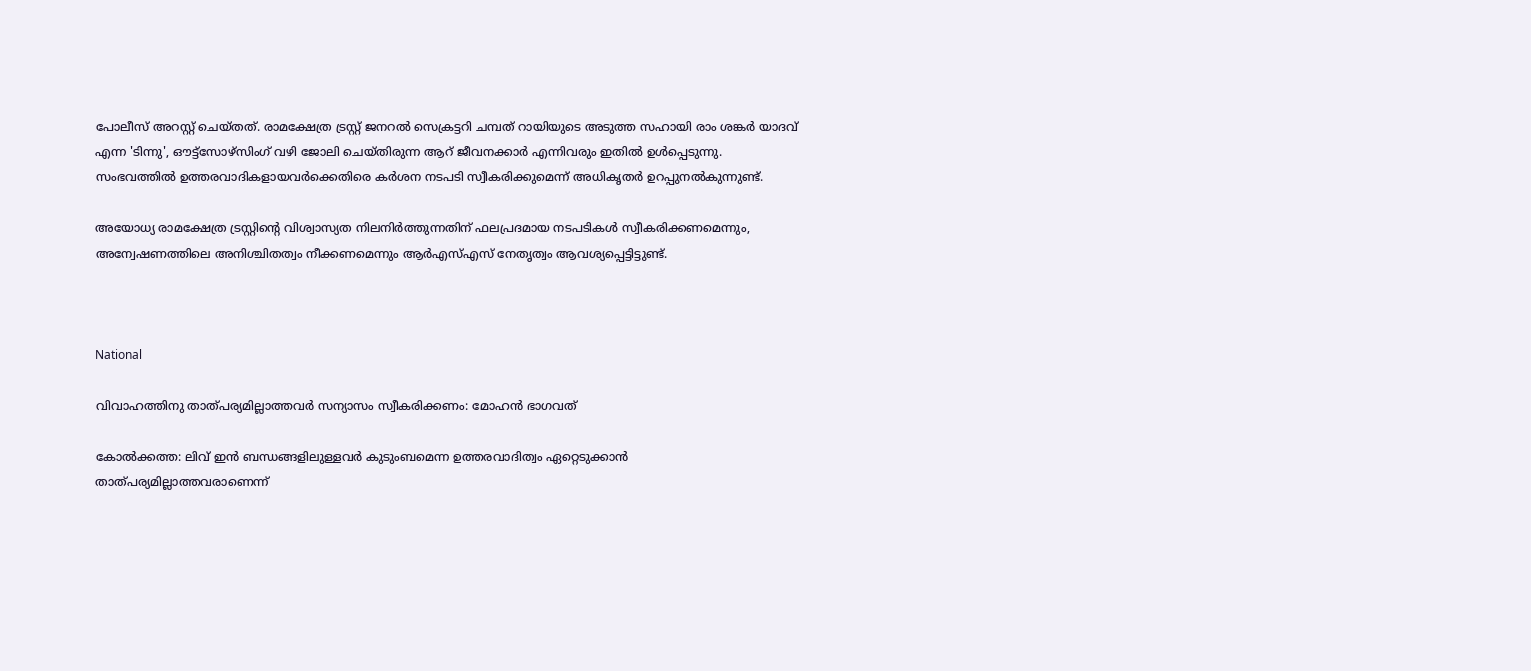പോലീസ് അറസ്റ്റ് ചെയ്തത്. രാമക്ഷേത്ര ട്രസ്റ്റ് ജനറൽ സെക്രട്ടറി ചമ്പത് റായിയുടെ അടുത്ത സഹായി രാം ശങ്കർ യാദവ് എന്ന 'ടിന്നു', ഔട്ട്സോഴ്സിംഗ് വഴി ജോലി ചെയ്തിരുന്ന ആറ് ജീവനക്കാർ എന്നിവരും ഇതിൽ ഉൾപ്പെടുന്നു. സംഭവത്തിൽ ഉത്തരവാദികളായവർക്കെതിരെ കർശന നടപടി സ്വീകരിക്കുമെന്ന് അധികൃതർ ഉറപ്പുനൽകുന്നുണ്ട്.

അയോധ്യ രാമക്ഷേത്ര ട്രസ്റ്റിന്‍റെ വിശ്വാസ്യത നിലനിർത്തുന്നതിന് ഫലപ്രദമായ നടപടികൾ സ്വീകരിക്കണമെന്നും, അന്വേഷണത്തിലെ അനിശ്ചിതത്വം നീക്കണമെന്നും ആർഎസ്എസ് നേതൃത്വം ആവശ്യപ്പെട്ടിട്ടുണ്ട്.



National

വിവാഹത്തിനു താത്പര്യമില്ലാത്തവര്‍ സന്യാസം സ്വീകരിക്കണം: മോഹൻ ഭാഗവത്

കോല്‍ക്കത്ത: ലിവ് ഇന്‍ ബന്ധങ്ങളിലുള്ളവര്‍ കുടുംബമെന്ന ഉത്തരവാദിത്വം ഏറ്റെടുക്കാന്‍ താത്പര്യമില്ലാത്തവരാണെന്ന്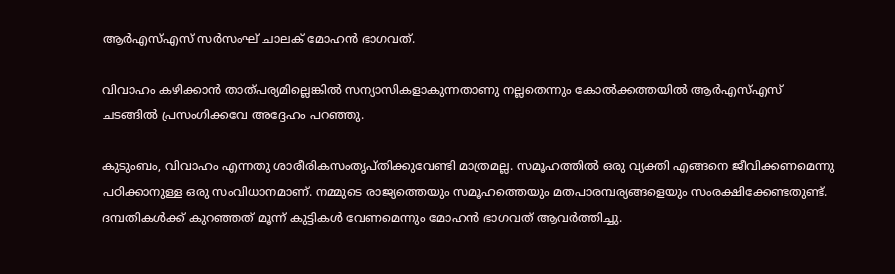ആര്‍എസ്എസ് സര്‍സംഘ് ചാലക് മോഹന്‍ ഭാഗവത്.

വിവാഹം കഴിക്കാന്‍ താത്പര്യമില്ലെങ്കില്‍ സന്യാസികളാകുന്നതാണു നല്ലതെന്നും കോൽക്കത്തയിൽ ആർഎസ്എസ് ചടങ്ങിൽ പ്രസംഗിക്കവേ അദ്ദേഹം പറഞ്ഞു.

കുടുംബം, വിവാഹം എന്നതു ശാരീരികസംതൃപ്തിക്കുവേണ്ടി മാത്രമല്ല. സമൂഹത്തില്‍ ഒരു വ്യക്തി എങ്ങനെ ജീവിക്കണമെന്നു പഠിക്കാനുള്ള ഒരു സംവിധാനമാണ്. നമ്മുടെ രാജ്യത്തെയും സമൂഹത്തെയും മതപാരമ്പര്യങ്ങളെയും സംരക്ഷിക്കേണ്ടതുണ്ട്. ദമ്പതികള്‍ക്ക് കുറഞ്ഞത് മൂന്ന് കുട്ടികള്‍ വേണമെന്നും മോഹന്‍ ഭാഗവത് ആവര്‍ത്തിച്ചു.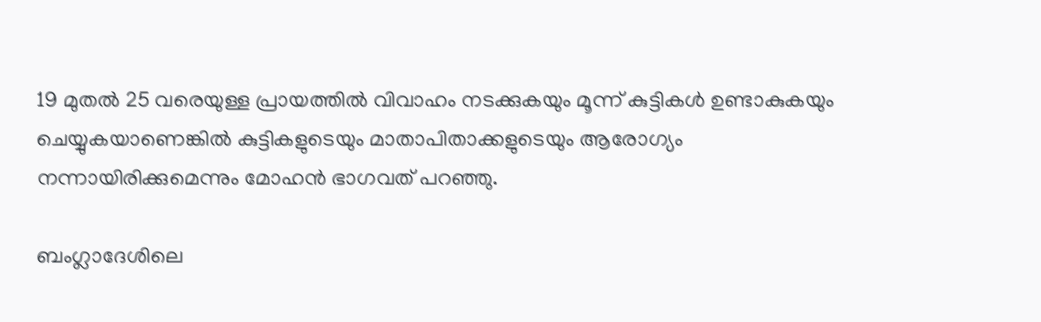19 മുതല്‍ 25 വരെയുള്ള പ്രായത്തില്‍ വിവാഹം നടക്കുകയും മൂന്ന് കുട്ടികള്‍ ഉണ്ടാകുകയും ചെയ്യുകയാണെങ്കില്‍ കുട്ടികളുടെയും മാതാപിതാക്കളുടെയും ആരോഗ്യം നന്നായിരിക്കുമെന്നും മോഹന്‍ ഭാഗവത് പറഞ്ഞു.

ബംഗ്ലാദേശിലെ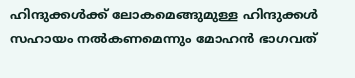ഹിന്ദുക്കള്‍ക്ക് ലോകമെങ്ങുമുള്ള ഹിന്ദുക്കള്‍ സഹായം നല്‍കണമെന്നും മോഹന്‍ ഭാഗവത്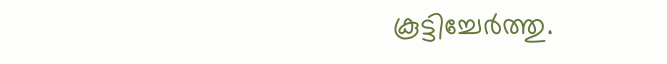കൂട്ടിച്ചേര്‍ത്തു.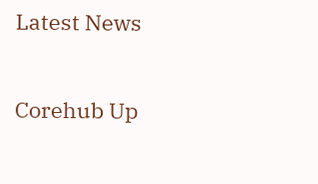Latest News

Corehub Up